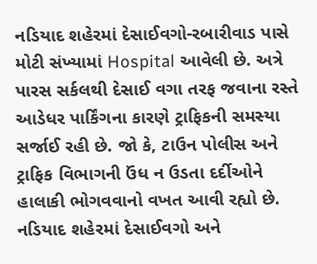નડિયાદ શહેરમાં દેસાઈવગો-રબારીવાડ પાસે મોટી સંખ્યામાં Hospital આવેલી છે. અત્રે પારસ સર્કલથી દેસાઈ વગા તરફ જવાના રસ્તે આડેધર પાર્કિંગના કારણે ટ્રાફિકની સમસ્યા સર્જાઈ રહી છે. જો કે, ટાઉન પોલીસ અને ટ્રાફિક વિભાગની ઉંધ ન ઉડતા દર્દીઓને હાલાકી ભોગવવાનો વખત આવી રહ્યો છે.
નડિયાદ શહેરમાં દેસાઈવગો અને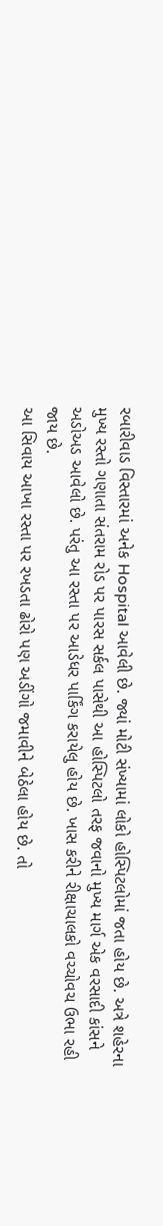રબારીવાડ વિસ્તારમાં અનેક Hospital આવેલી છે. જ્યાં મોટી સંખ્યામાં લોકો હોસ્પિટલોમાં જતા હોય છે. અત્રે શહેરના મુખ્ય રસ્તો ગણાતા સંતરામ રોડ પર પારસ સર્કલ પાસેથી આ હોસ્પિટલો તરફ જવાનો મુખ્ય માર્ગ એક વરસાદી કાંસને અડોઅડ આવેલો છે. પરંતુ આ રસ્તા પર આડેધર પાર્કિંગ કરાયેલુ હોય છે. ખાસ કરીને રીક્ષાચાલકો વચ્ચોવચ ઉભા રહી જાય છે.
આ સિવાય આખા રસ્તા પર રખડતા ઢોરો પણ અડીંગો જમાવીને બેઠેલા હોય છે. તો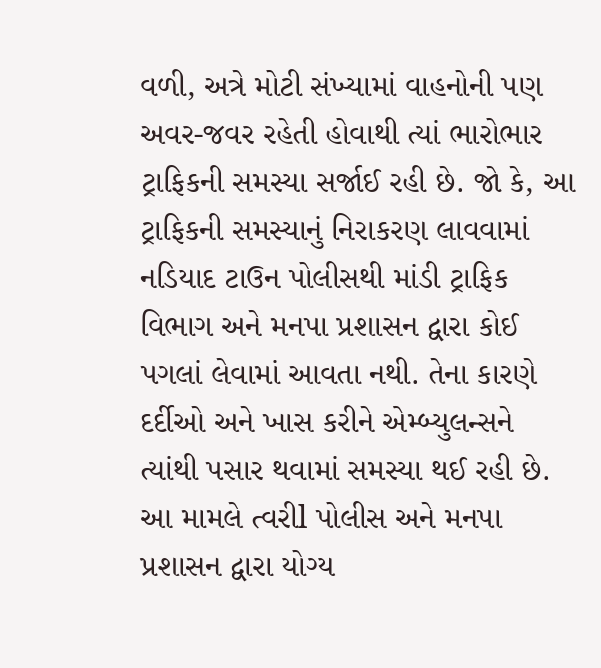વળી, અત્રે મોટી સંખ્યામાં વાહનોની પણ અવર-જવર રહેતી હોવાથી ત્યાં ભારોભાર ટ્રાફિકની સમસ્યા સર્જાઈ રહી છે. જો કે, આ ટ્રાફિકની સમસ્યાનું નિરાકરણ લાવવામાં નડિયાદ ટાઉન પોલીસથી માંડી ટ્રાફિક વિભાગ અને મનપા પ્રશાસન દ્વારા કોઈ પગલાં લેવામાં આવતા નથી. તેના કારણે દર્દીઓ અને ખાસ કરીને એમ્બ્યુલન્સને ત્યાંથી પસાર થવામાં સમસ્યા થઈ રહી છે.
આ મામલે ત્વરીl પોલીસ અને મનપા પ્રશાસન દ્વારા યોગ્ય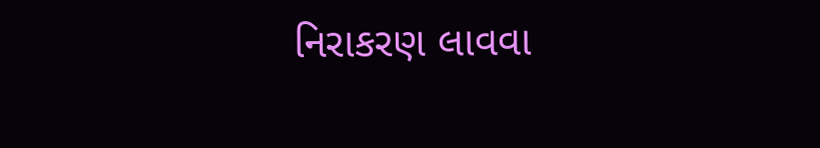નિરાકરણ લાવવા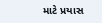માટે પ્રયાસ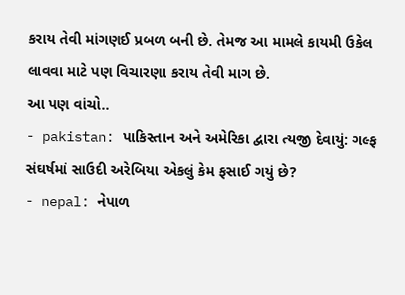કરાય તેવી માંગણઈ પ્રબળ બની છે. તેમજ આ મામલે કાયમી ઉકેલ લાવવા માટે પણ વિચારણા કરાય તેવી માગ છે.
આ પણ વાંચો..
- pakistan: પાકિસ્તાન અને અમેરિકા દ્વારા ત્યજી દેવાયું: ગલ્ફ સંઘર્ષમાં સાઉદી અરેબિયા એકલું કેમ ફસાઈ ગયું છે?
- nepal: નેપાળ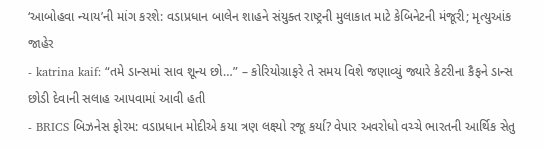‘આબોહવા ન્યાય’ની માંગ કરશે: વડાપ્રધાન બાલેન શાહને સંયુક્ત રાષ્ટ્રની મુલાકાત માટે કેબિનેટની મંજૂરી; મૃત્યુઆંક જાહેર
- katrina kaif: “તમે ડાન્સમાં સાવ શૂન્ય છો…” – કોરિયોગ્રાફરે તે સમય વિશે જણાવ્યું જ્યારે કેટરીના કૈફને ડાન્સ છોડી દેવાની સલાહ આપવામાં આવી હતી
- BRICS બિઝનેસ ફોરમ: વડાપ્રધાન મોદીએ કયા ત્રણ લક્ષ્યો રજૂ કર્યા? વેપાર અવરોધો વચ્ચે ભારતની આર્થિક સેતુ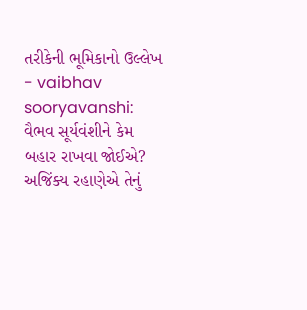તરીકેની ભૂમિકાનો ઉલ્લેખ
- vaibhav sooryavanshi: વૈભવ સૂર્યવંશીને કેમ બહાર રાખવા જોઈએ? અજિંક્ય રહાણેએ તેનું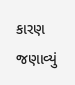કારણ જણાવ્યું